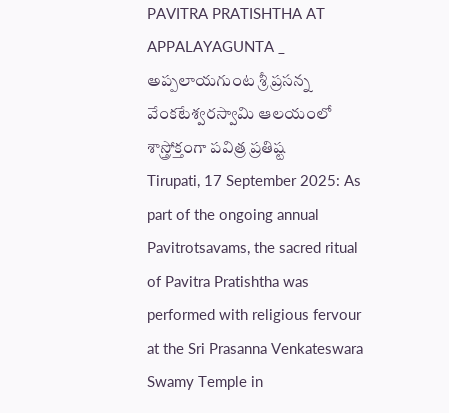PAVITRA PRATISHTHA AT APPALAYAGUNTA _ అప్పలాయగుంట శ్రీ ప్రసన్న వేంకటేశ్వరస్వామి ఆలయంలో శాస్త్రోక్తంగా పవిత్ర ప్రతిష్ట
Tirupati, 17 September 2025: As part of the ongoing annual Pavitrotsavams, the sacred ritual of Pavitra Pratishtha was performed with religious fervour at the Sri Prasanna Venkateswara Swamy Temple in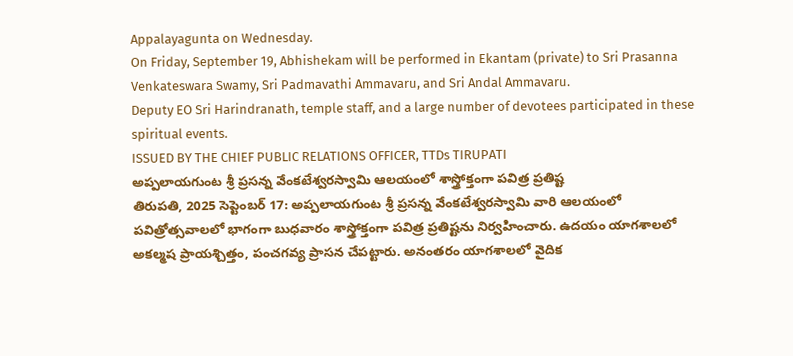Appalayagunta on Wednesday.
On Friday, September 19, Abhishekam will be performed in Ekantam (private) to Sri Prasanna Venkateswara Swamy, Sri Padmavathi Ammavaru, and Sri Andal Ammavaru.
Deputy EO Sri Harindranath, temple staff, and a large number of devotees participated in these spiritual events.
ISSUED BY THE CHIEF PUBLIC RELATIONS OFFICER, TTDs TIRUPATI
అప్పలాయగుంట శ్రీ ప్రసన్న వేంకటేశ్వరస్వామి ఆలయంలో శాస్త్రోక్తంగా పవిత్ర ప్రతిష్ట
తిరుపతి, 2025 సెప్టెంబర్ 17: అప్పలాయగుంట శ్రీ ప్రసన్న వేంకటేశ్వరస్వామి వారి ఆలయంలో పవిత్రోత్సవాలలో భాగంగా బుధవారం శాస్త్రోక్తంగా పవిత్ర ప్రతిష్టను నిర్వహించారు. ఉదయం యాగశాలలో అకల్మష ప్రాయశ్చిత్తం, పంచగవ్య ప్రాసన చేపట్టారు. అనంతరం యాగశాలలో వైదిక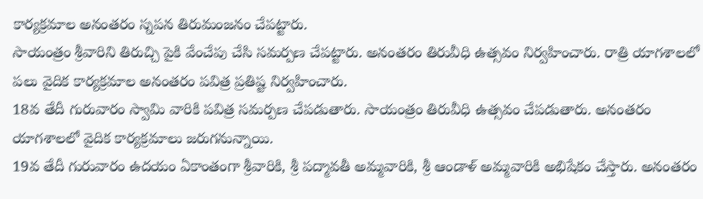కార్యక్రమాల అనంతరం స్నపన తిరుమంజనం చేపట్టారు.
సాయంత్రం శ్రీవారిని తిరుచ్చి పైకి వేంచేపు చేసి సమర్పణ చేపట్టారు. అనంతరం తిరువీధి ఉత్సవం నిర్వహించారు. రాత్రి యాగశాలలో పలు వైదిక కార్యక్రమాల అనంతరం పవిత్ర ప్రతిష్ట నిర్వహించారు.
18వ తేదీ గురువారం స్వామి వారికి పవిత్ర సమర్పణ చేపడుతారు. సాయంత్రం తిరువీధి ఉత్సవం చేపడుతారు. అనంతరం యాగశాలలో వైదిక కార్యక్రమాలు జరుగనున్నాయి.
19వ తేదీ గురువారం ఉదయం ఏకాంతంగా శ్రీవారికి, శ్రీ పద్మావతీ అమ్మవారికి, శ్రీ ఆండాళ్ అమ్మవారికి అభిషేకం చేస్తారు. అనంతరం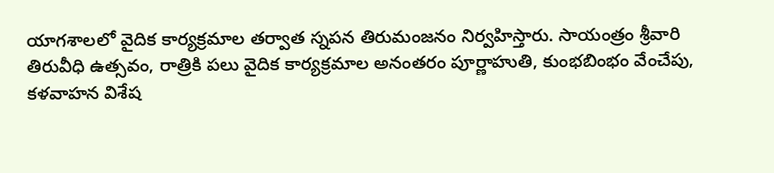యాగశాలలో వైదిక కార్యక్రమాల తర్వాత స్నపన తిరుమంజనం నిర్వహిస్తారు. సాయంత్రం శ్రీవారి తిరువీధి ఉత్సవం, రాత్రికి పలు వైదిక కార్యక్రమాల అనంతరం పూర్ణాహుతి, కుంభబింభం వేంచేపు, కళవాహన విశేష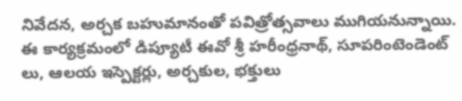నివేదన, అర్చక బహుమానంతో పవిత్రోత్సవాలు ముగియనున్నాయి.
ఈ కార్యక్రమంలో డిప్యూటీ ఈవో శ్రీ హరీంధ్రనాథ్, సూపరింటెండెంట్ లు, ఆలయ ఇస్పెక్టర్లు, అర్చకుల, భక్తులు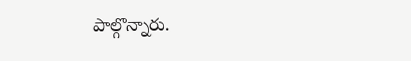పాల్గొన్నారు.